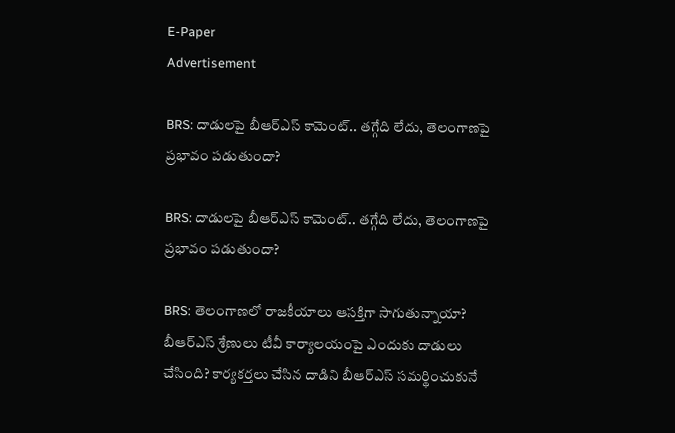E-Paper
Advertisement

BRS: దాడులపై బీఆర్ఎస్ కామెంట్.. తగ్గేది లేదు, తెలంగాణపై ప్రభావం పడుతుందా?

BRS: దాడులపై బీఆర్ఎస్ కామెంట్.. తగ్గేది లేదు, తెలంగాణపై ప్రభావం పడుతుందా?

BRS: తెలంగాణలో రాజకీయాలు ఆసక్తిగా సాగుతున్నాయా? బీఆర్ఎస్ శ్రేణులు టీవీ కార్యాలయంపై ఎందుకు దాడులు చేసింది? కార్యకర్తలు చేసిన దాడిని బీఆర్ఎస్ సమర్థించుకునే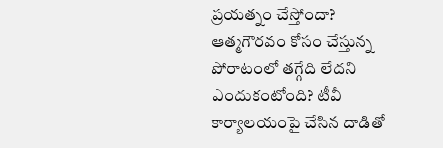ప్రయత్నం చేస్తోందా? ఆత్మగౌరవం కోసం చేస్తున్న పోరాటంలో తగ్గేది లేదని ఎందుకంటోంది? టీవీ కార్యాలయంపై చేసిన దాడితో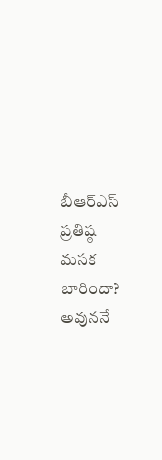బీఆర్ఎస్ ప్రతిష్ఠ మసక బారిందా? అవుననే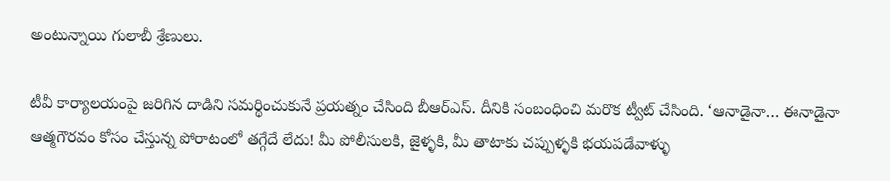అంటున్నాయి గులాబీ శ్రేణులు.

టీవీ కార్యాలయంపై జరిగిన దాడిని సమర్థించుకునే ప్రయత్నం చేసింది బీఆర్ఎస్. దీనికి సంబంధించి మరొక ట్వీట్ చేసింది. ‘ఆనాడైనా… ఈనాడైనా ఆత్మగౌరవం కోసం చేస్తున్న పోరాటంలో తగ్గేదే లేదు! మీ పోలీసులకి, జైళ్ళకి, మీ తాటాకు చప్పుళ్ళకి భయపడేవాళ్ళు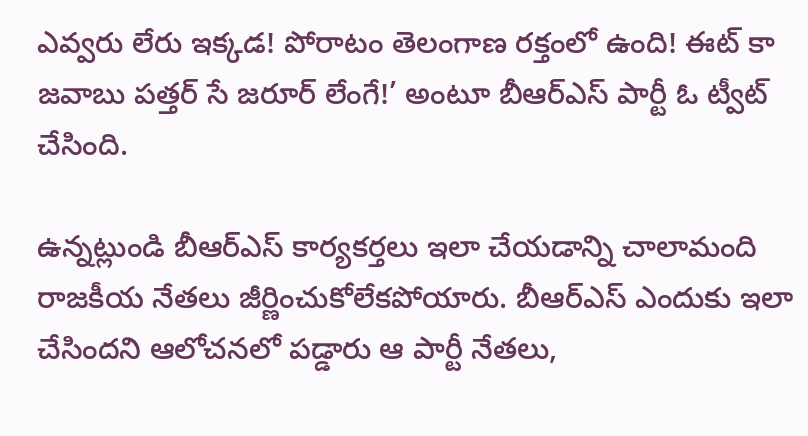ఎవ్వరు లేరు ఇక్కడ! పోరాటం తెలంగాణ రక్తంలో ఉంది! ఈట్ కా జవాబు పత్తర్ సే జరూర్ లేంగే!’ అంటూ బీఆర్ఎస్ పార్టీ ఓ ట్వీట్ చేసింది.

ఉన్నట్లుండి బీఆర్ఎస్ కార్యకర్తలు ఇలా చేయడాన్ని చాలామంది రాజకీయ నేతలు జీర్ణించుకోలేకపోయారు. బీఆర్ఎస్ ఎందుకు ఇలా చేసిందని ఆలోచనలో పడ్డారు ఆ పార్టీ నేతలు,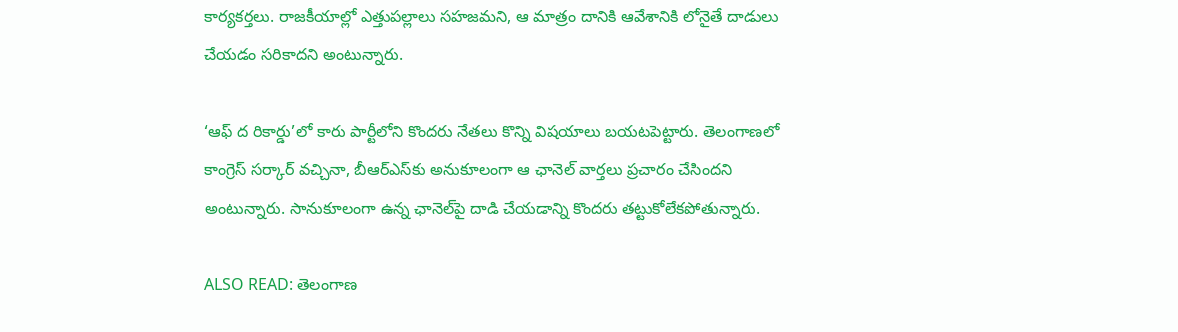కార్యకర్తలు. రాజకీయాల్లో ఎత్తుపల్లాలు సహజమని, ఆ మాత్రం దానికి ఆవేశానికి లోనైతే దాడులు చేయడం సరికాదని అంటున్నారు.

‘ఆఫ్ ద రికార్డు’లో కారు పార్టీలోని కొందరు నేతలు కొన్ని విషయాలు బయటపెట్టారు. తెలంగాణలో కాంగ్రెస్ సర్కార్ వచ్చినా, బీఆర్ఎస్‌కు అనుకూలంగా ఆ ఛానెల్ వార్తలు ప్రచారం చేసిందని అంటున్నారు. సానుకూలంగా ఉన్న ఛానెల్‌పై దాడి చేయడాన్ని కొందరు తట్టుకోలేకపోతున్నారు.

ALSO READ: తెలంగాణ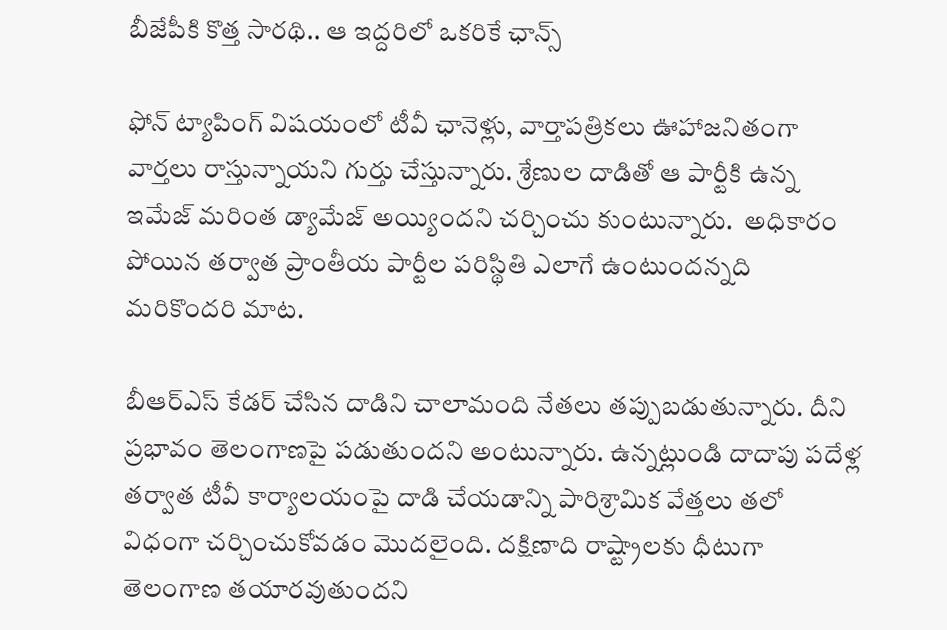బీజేపీకి కొత్త సారథి.. ఆ ఇద్దరిలో ఒకరికే ఛాన్స్

ఫోన్ ట్యాపింగ్ విషయంలో టీవీ ఛానెళ్లు, వార్తాపత్రికలు ఊహాజనితంగా వార్తలు రాస్తున్నాయని గుర్తు చేస్తున్నారు. శ్రేణుల దాడితో ఆ పార్టీకి ఉన్న ఇమేజ్ మరింత డ్యామేజ్ అయ్యిందని చర్చించు కుంటున్నారు.  అధికారం పోయిన తర్వాత ప్రాంతీయ పార్టీల పరిస్థితి ఎలాగే ఉంటుందన్నది మరికొందరి మాట.

బీఆర్ఎస్ కేడర్ చేసిన దాడిని చాలామంది నేతలు తప్పుబడుతున్నారు. దీని ప్రభావం తెలంగాణపై పడుతుందని అంటున్నారు. ఉన్నట్లుండి దాదాపు పదేళ్ల తర్వాత టీవీ కార్యాలయంపై దాడి చేయడాన్ని పారిశ్రామిక వేత్తలు తలో విధంగా చర్చించుకోవడం మొదలైంది. దక్షిణాది రాష్ట్రాలకు ధీటుగా తెలంగాణ తయారవుతుందని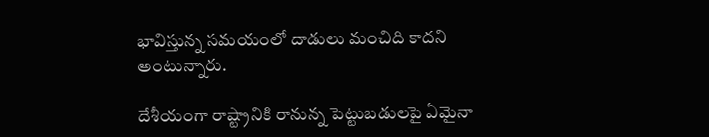భావిస్తున్న సమయంలో దాడులు మంచిది కాదని అంటున్నారు.

దేశీయంగా రాష్ట్రానికి రానున్న పెట్టుబడులపై ఏమైనా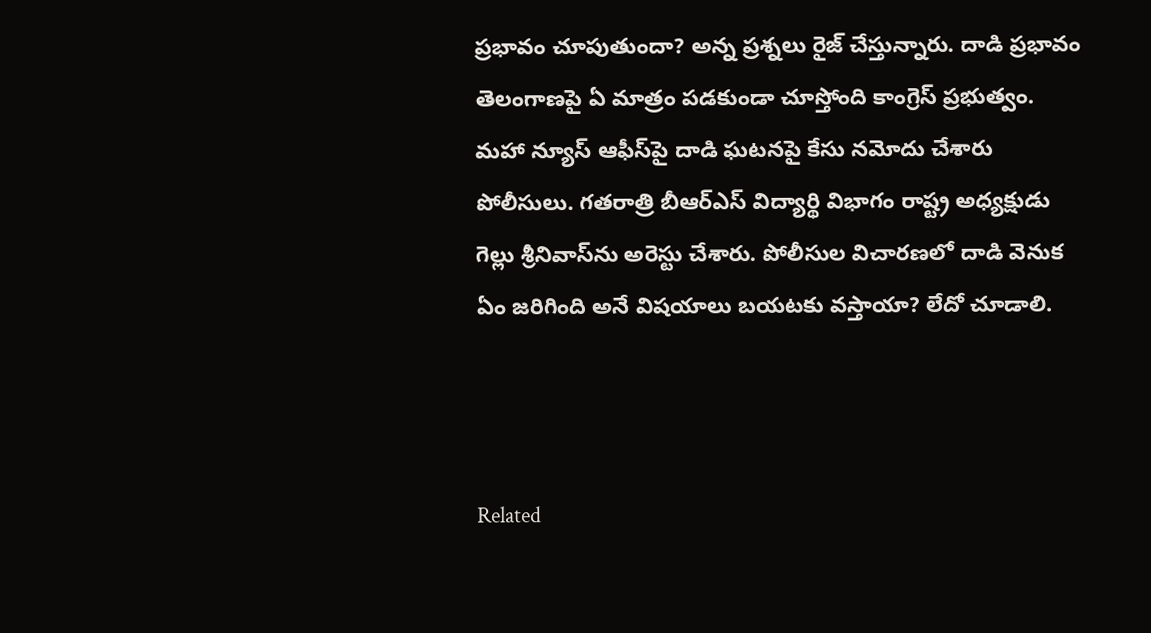ప్రభావం చూపుతుందా? అన్న ప్రశ్నలు రైజ్ చేస్తున్నారు. దాడి ప్రభావం తెలంగాణపై ఏ మాత్రం పడకుండా చూస్తోంది కాంగ్రెస్ ప్రభుత్వం. మహా న్యూస్ ఆఫీస్‌పై దాడి ఘటనపై కేసు నమోదు చేశారు పోలీసులు. గతరాత్రి బీఆర్ఎస్ విద్యార్థి విభాగం రాష్ట్ర అధ్యక్షుడు గెల్లు శ్రీనివాస్‌ను అరెస్టు చేశారు. పోలీసుల విచారణలో దాడి వెనుక ఏం జరిగింది అనే విషయాలు బయటకు వస్తాయా? లేదో చూడాలి.



Related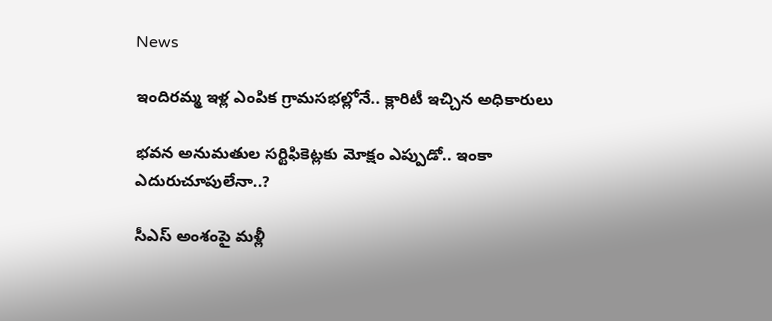News

ఇందిరమ్మ ఇళ్ల ఎంపిక గ్రామసభల్లోనే.. క్లారిటీ ఇచ్చిన అధికారులు

భవన అనుమతుల సర్టిఫికెట్లకు మోక్షం ఎప్పుడో.. ఇంకా ఎదురుచూపులేనా..?

సీఎస్ అంశంపై మళ్లీ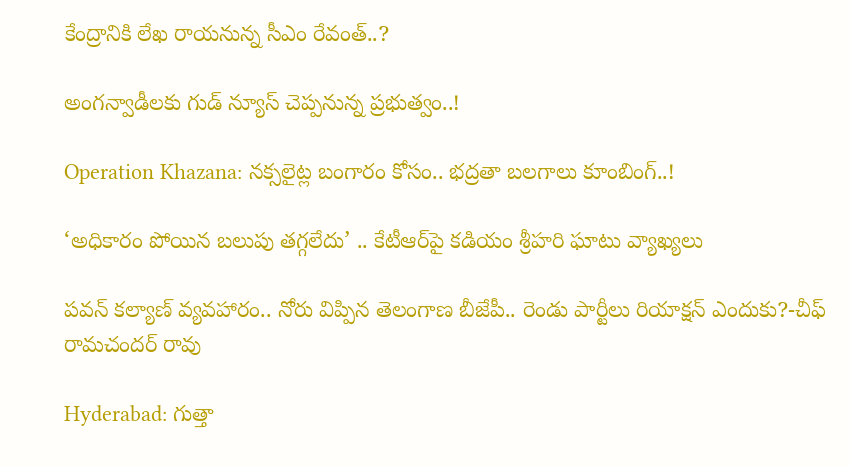కేంద్రానికి లేఖ రాయనున్న సీఎం రేవంత్..?

అంగన్వాడీలకు గుడ్ న్యూస్ చెప్పనున్న ప్రభుత్వం..!

Operation Khazana: నక్సలైట్ల బంగారం కోసం.. భద్రతా బలగాలు కూంబింగ్..!

‘అధికారం పోయిన బలుపు తగ్గలేదు’ .. కేటీఆర్‌పై కడియం శ్రీహరి ఘాటు వ్యాఖ్యలు

పవన్ కల్యాణ్ వ్యవహారం.. నోరు విప్పిన తెలంగాణ బీజేపీ.. రెండు పార్టీలు రియాక్షన్ ఎందుకు?-చీఫ్ రామచందర్ రావు

Hyderabad: గుత్తా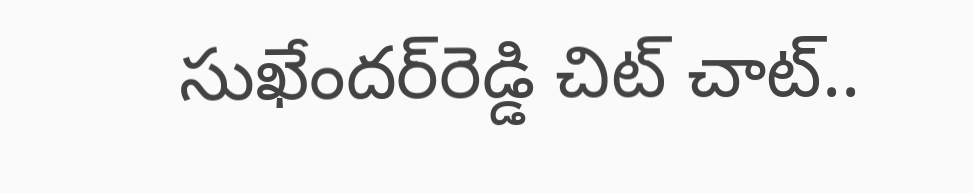సుఖేందర్‌రెడ్డి చిట్ చాట్..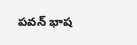పవన్ భాష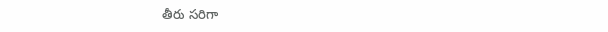తీరు సరిగా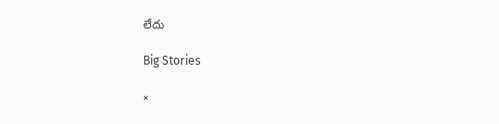లేదు

Big Stories

×